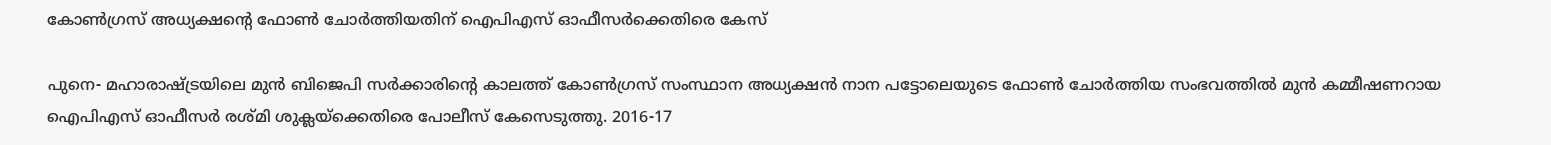കോണ്‍ഗ്രസ് അധ്യക്ഷന്റെ ഫോണ്‍ ചോര്‍ത്തിയതിന് ഐപിഎസ് ഓഫീസര്‍ക്കെതിരെ കേസ്

പുനെ- മഹാരാഷ്ട്രയിലെ മുന്‍ ബിജെപി സര്‍ക്കാരിന്റെ കാലത്ത് കോണ്‍ഗ്രസ് സംസ്ഥാന അധ്യക്ഷന്‍ നാന പട്ടോലെയുടെ ഫോണ്‍ ചോര്‍ത്തിയ സംഭവത്തില്‍ മുന്‍ കമ്മീഷണറായ ഐപിഎസ് ഓഫീസര്‍ രശ്മി ശുക്ലയ്‌ക്കെതിരെ പോലീസ് കേസെടുത്തു. 2016-17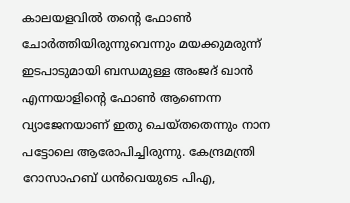കാലയളവില്‍ തന്റെ ഫോണ്‍ ചോര്‍ത്തിയിരുന്നുവെന്നും മയക്കുമരുന്ന് ഇടപാടുമായി ബന്ധമുള്ള അംജദ് ഖാന്‍ എന്നയാളിന്റെ ഫോണ്‍ ആണെന്ന വ്യാജേനയാണ് ഇതു ചെയ്തതെന്നും നാന പട്ടോലെ ആരോപിച്ചിരുന്നു. കേന്ദ്രമന്ത്രി റോസാഹബ് ധന്‍വെയുടെ പിഎ,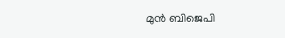മുന്‍ ബിജെപി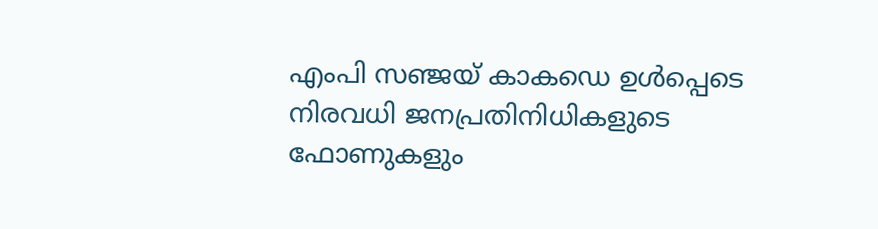എംപി സഞ്ജയ് കാകഡെ ഉള്‍പ്പെടെ നിരവധി ജനപ്രതിനിധികളുടെ ഫോണുകളും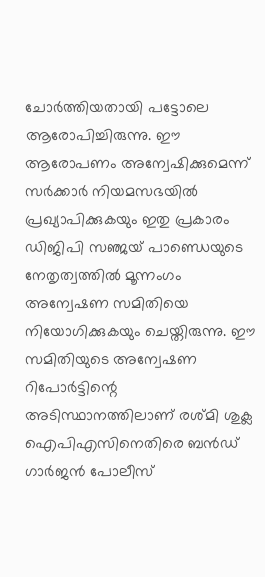ചോര്‍ത്തിയതായി പട്ടോലെ ആരോപിച്ചിരുന്നു. ഈ ആരോപണം അന്വേഷിക്കുമെന്ന് സര്‍ക്കാര്‍ നിയമസഭയില്‍ പ്രഖ്യാപിക്കുകയും ഇതു പ്രകാരം ഡിജിപി സഞ്ജയ് പാണ്ഡെയുടെ നേതൃത്വത്തില്‍ മൂന്നംഗം അന്വേഷണ സമിതിയെ നിയോഗിക്കുകയും ചെയ്തിരുന്നു. ഈ സമിതിയുടെ അന്വേഷണ റിപോര്‍ട്ടിന്റെ അടിസ്ഥാനത്തിലാണ് രശ്മി ശുക്ല ഐപിഎസിനെതിരെ ബന്‍ഡ് ഗാര്‍ജന്‍ പോലീസ്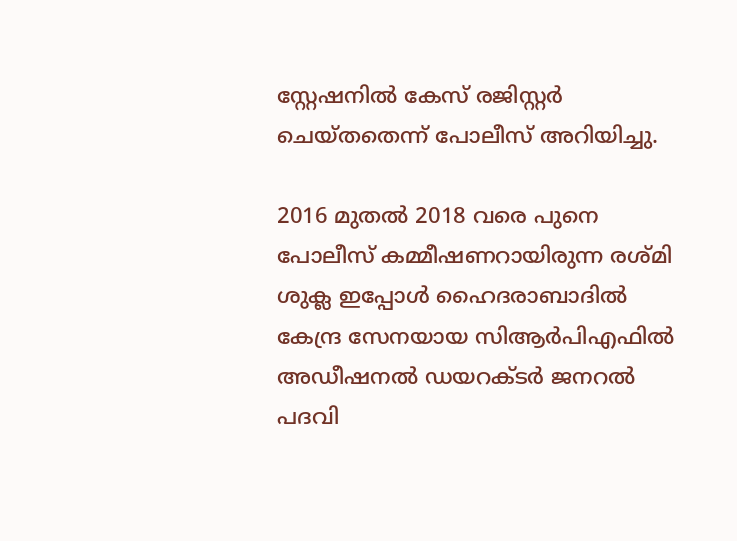സ്റ്റേഷനില്‍ കേസ് രജിസ്റ്റര്‍ ചെയ്തതെന്ന് പോലീസ് അറിയിച്ചു.

2016 മുതല്‍ 2018 വരെ പുനെ പോലീസ് കമ്മീഷണറായിരുന്ന രശ്മി ശുക്ല ഇപ്പോള്‍ ഹൈദരാബാദില്‍ കേന്ദ്ര സേനയായ സിആര്‍പിഎഫില്‍ അഡീഷനല്‍ ഡയറക്ടര്‍ ജനറല്‍ പദവി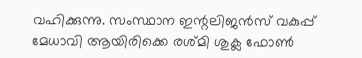വഹിക്കുന്നു. സംസ്ഥാന ഇന്റലിജന്‍സ് വകുപ്പ് മേധാവി ആയിരിക്കെ രശ്മി ശുക്ല ഫോണ്‍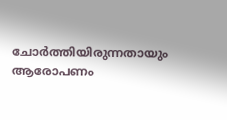ചോര്‍ത്തിയിരുന്നതായും ആരോപണം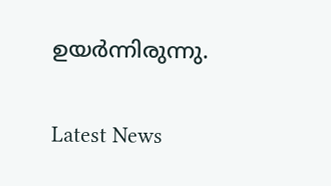ഉയര്‍ന്നിരുന്നു.

Latest News